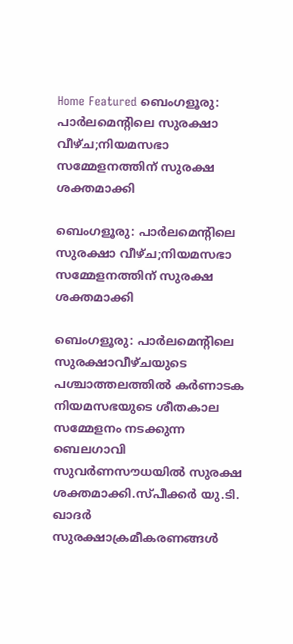Home Featured ബെംഗളൂരു: പാർലമെന്റിലെ സുരക്ഷാ വീഴ്‌ച;നിയമസഭാ സമ്മേളനത്തിന് സുരക്ഷ ശക്തമാക്കി

ബെംഗളൂരു: പാർലമെന്റിലെ സുരക്ഷാ വീഴ്‌ച;നിയമസഭാ സമ്മേളനത്തിന് സുരക്ഷ ശക്തമാക്കി

ബെംഗളൂരു: പാർലമെന്റിലെ സുരക്ഷാവീഴ്ചയുടെ പശ്ചാത്തലത്തിൽ കർണാടക നിയമസഭയുടെ ശീതകാല സമ്മേളനം നടക്കുന്ന ബെലഗാവി സുവർണസൗധയിൽ സുരക്ഷ ശക്തമാക്കി.സ്പീക്കർ യു.ടി. ഖാദർ സുരക്ഷാക്രമീകരണങ്ങൾ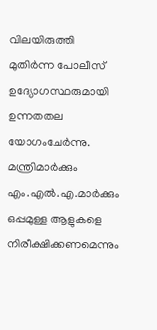വിലയിരുത്തി മുതിർന്ന പോലീസ് ഉദ്യോഗസ്ഥരുമായി ഉന്നതതല യോഗംചേർന്നു. മന്ത്രിമാർക്കും എം.എൽ.എ.മാർക്കും ഒപ്പമുള്ള ആളുകളെ നിരീക്ഷിക്കണമെന്നും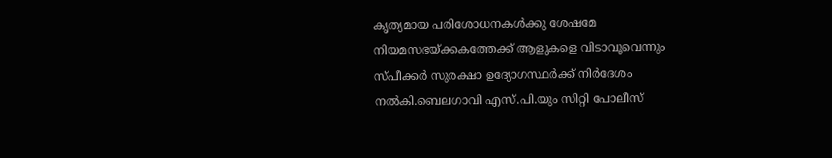കൃത്യമായ പരിശോധനകൾക്കു ശേഷമേ നിയമസഭയ്ക്കകത്തേക്ക് ആളുകളെ വിടാവൂവെന്നും സ്പീക്കർ സുരക്ഷാ ഉദ്യോഗസ്ഥർക്ക് നിർദേശം നൽകി.ബെലഗാവി എസ്.പി.യും സിറ്റി പോലീസ്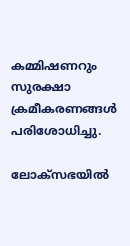കമ്മിഷണറും സുരക്ഷാ ക്രമീകരണങ്ങൾ പരിശോധിച്ചു.

ലോക്‌സഭയിൽ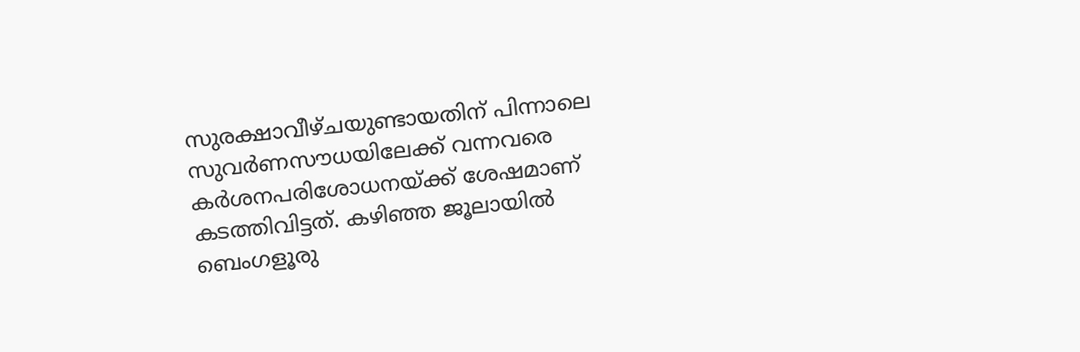സുരക്ഷാവീഴ്ചയുണ്ടായതിന് പിന്നാലെ സുവർണസൗധയിലേക്ക് വന്നവരെ കർശനപരിശോധനയ്ക്ക് ശേഷമാണ് കടത്തിവിട്ടത്. കഴിഞ്ഞ ജൂലായിൽ ബെംഗളൂരു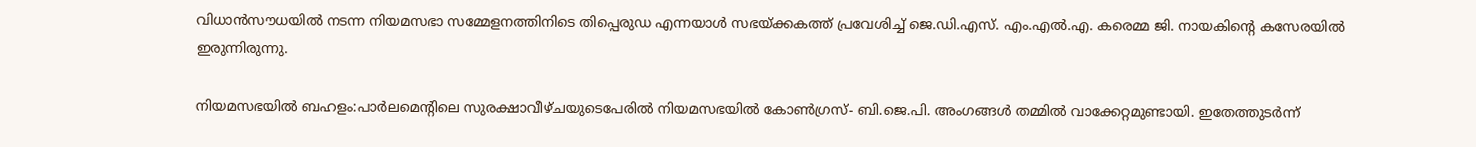വിധാൻസൗധയിൽ നടന്ന നിയമസഭാ സമ്മേളനത്തിനിടെ തിപ്പെരുഡ എന്നയാൾ സഭയ്ക്കകത്ത് പ്രവേശിച്ച് ജെ.ഡി.എസ്. എം.എൽ.എ. കരെമ്മ ജി. നായകിന്റെ കസേരയിൽ ഇരുന്നിരുന്നു.

നിയമസഭയിൽ ബഹളം:പാർലമെന്റിലെ സുരക്ഷാവീഴ്ചയുടെപേരിൽ നിയമസഭയിൽ കോൺഗ്രസ്- ബി.ജെ.പി. അംഗങ്ങൾ തമ്മിൽ വാക്കേറ്റമുണ്ടായി. ഇതേത്തുടർന്ന്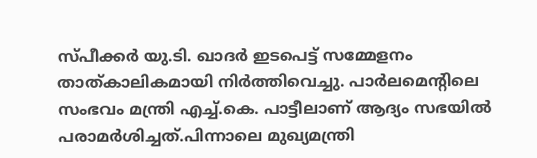സ്പീക്കർ യു.ടി. ഖാദർ ഇടപെട്ട് സമ്മേളനം താത്കാലികമായി നിർത്തിവെച്ചു. പാർലമെന്റിലെ സംഭവം മന്ത്രി എച്ച്.കെ. പാട്ടീലാണ് ആദ്യം സഭയിൽ പരാമർശിച്ചത്.പിന്നാലെ മുഖ്യമന്ത്രി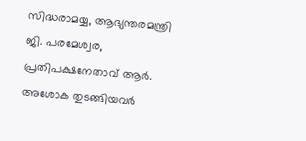സിദ്ധരാമയ്യ, ആഭ്യന്തരമന്ത്രി ജി. പരമേശ്വര, പ്രതിപക്ഷനേതാവ് ആർ. അശോക തുടങ്ങിയവർ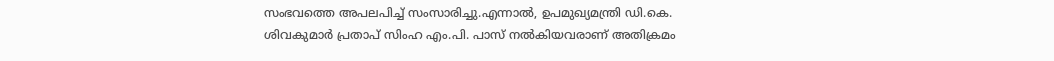സംഭവത്തെ അപലപിച്ച് സംസാരിച്ചു.എന്നാൽ, ഉപമുഖ്യമന്ത്രി ഡി.കെ. ശിവകുമാർ പ്രതാപ് സിംഹ എം.പി. പാസ് നൽകിയവരാണ് അതിക്രമം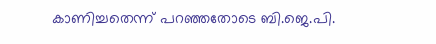കാണിച്ചതെന്ന് പറഞ്ഞതോടെ ബി.ജെ.പി.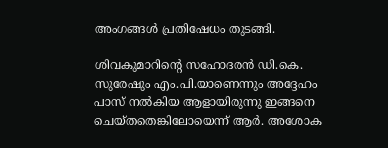അംഗങ്ങൾ പ്രതിഷേധം തുടങ്ങി.

ശിവകുമാറിന്റെ സഹോദരൻ ഡി.കെ. സുരേഷും എം.പി.യാണെന്നും അദ്ദേഹം പാസ് നൽകിയ ആളായിരുന്നു ഇങ്ങനെ ചെയ്തതെങ്കിലോയെന്ന് ആർ. അശോക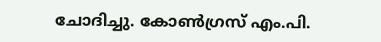ചോദിച്ചു. കോൺഗ്രസ് എം.പി.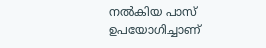നൽകിയ പാസ് ഉപയോഗിച്ചാണ്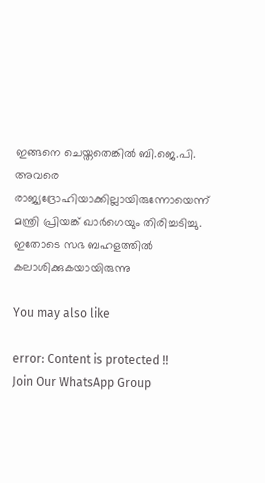ഇങ്ങനെ ചെയ്തതെങ്കിൽ ബി.ജെ.പി. അവരെ രാജ്യദ്രോഹിയാക്കില്ലായിരുന്നോയെന്ന് മന്ത്രി പ്രിയങ്ക് ഖാർഗെയും തിരിച്ചടിച്ചു. ഇതോടെ സഭ ബഹളത്തിൽ കലാശിക്കുകയായിരുന്നു

You may also like

error: Content is protected !!
Join Our WhatsApp Group